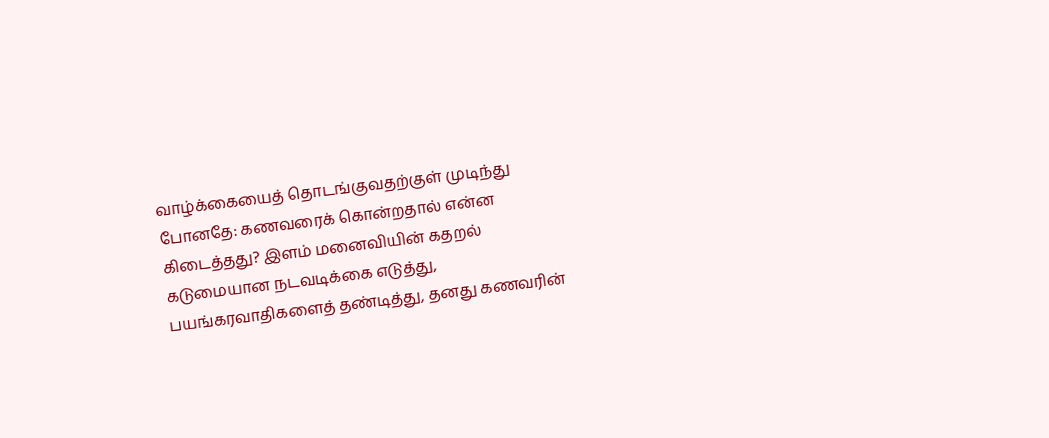வாழ்க்கையைத் தொடங்குவதற்குள் முடிந்து போனதே: கணவரைக் கொன்றதால் என்ன கிடைத்தது? இளம் மனைவியின் கதறல்
கடுமையான நடவடிக்கை எடுத்து, பயங்கரவாதிகளைத் தண்டித்து, தனது கணவரின்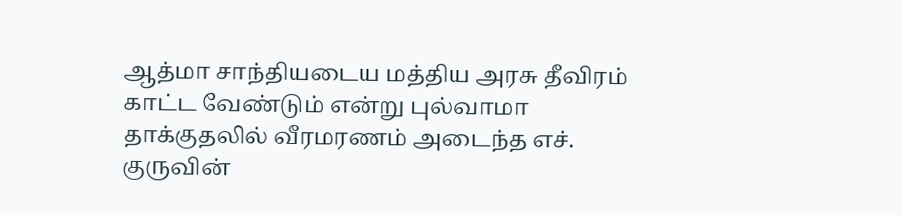ஆத்மா சாந்தியடைய மத்திய அரசு தீவிரம் காட்ட வேண்டும் என்று புல்வாமா தாக்குதலில் வீரமரணம் அடைந்த எச். குருவின்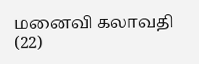மனைவி கலாவதி (22)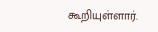கூறியுள்ளார்.